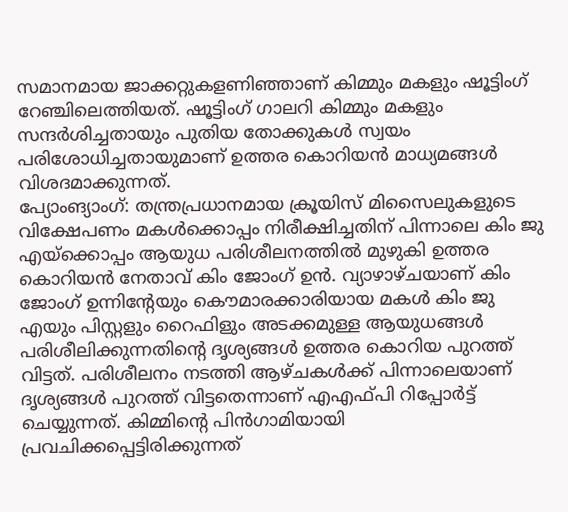സമാനമായ ജാക്കറ്റുകളണിഞ്ഞാണ് കിമ്മും മകളും ഷൂട്ടിംഗ് റേഞ്ചിലെത്തിയത്. ഷൂട്ടിംഗ് ഗാലറി കിമ്മും മകളും സന്ദർശിച്ചതായും പുതിയ തോക്കുകൾ സ്വയം പരിശോധിച്ചതായുമാണ് ഉത്തര കൊറിയൻ മാധ്യമങ്ങൾ വിശദമാക്കുന്നത്.
പ്യോംങ്യാംഗ്: തന്ത്രപ്രധാനമായ ക്രൂയിസ് മിസൈലുകളുടെ വിക്ഷേപണം മകൾക്കൊപ്പം നിരീക്ഷിച്ചതിന് പിന്നാലെ കിം ജു എയ്ക്കൊപ്പം ആയുധ പരിശീലനത്തിൽ മുഴുകി ഉത്തര കൊറിയൻ നേതാവ് കിം ജോംഗ് ഉൻ. വ്യാഴാഴ്ചയാണ് കിം ജോംഗ് ഉന്നിന്റേയും കൌമാരക്കാരിയായ മകൾ കിം ജു എയും പിസ്റ്റളും റൈഫിളും അടക്കമുള്ള ആയുധങ്ങൾ പരിശീലിക്കുന്നതിന്റെ ദൃശ്യങ്ങൾ ഉത്തര കൊറിയ പുറത്ത് വിട്ടത്. പരിശീലനം നടത്തി ആഴ്ചകൾക്ക് പിന്നാലെയാണ് ദൃശ്യങ്ങൾ പുറത്ത് വിട്ടതെന്നാണ് എഎഫ്പി റിപ്പോർട്ട് ചെയ്യുന്നത്. കിമ്മിന്റെ പിൻഗാമിയായി പ്രവചിക്കപ്പെട്ടിരിക്കുന്നത്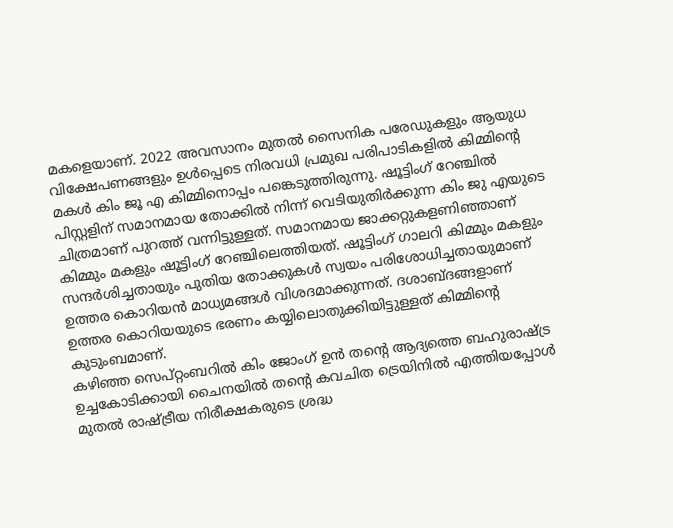മകളെയാണ്. 2022 അവസാനം മുതൽ സൈനിക പരേഡുകളും ആയുധ വിക്ഷേപണങ്ങളും ഉൾപ്പെടെ നിരവധി പ്രമുഖ പരിപാടികളിൽ കിമ്മിന്റെ മകൾ കിം ജൂ എ കിമ്മിനൊപ്പം പങ്കെടുത്തിരുന്നു. ഷൂട്ടിംഗ് റേഞ്ചിൽ പിസ്റ്റളിന് സമാനമായ തോക്കിൽ നിന്ന് വെടിയുതിർക്കുന്ന കിം ജു എയുടെ ചിത്രമാണ് പുറത്ത് വന്നിട്ടുള്ളത്. സമാനമായ ജാക്കറ്റുകളണിഞ്ഞാണ് കിമ്മും മകളും ഷൂട്ടിംഗ് റേഞ്ചിലെത്തിയത്. ഷൂട്ടിംഗ് ഗാലറി കിമ്മും മകളും സന്ദർശിച്ചതായും പുതിയ തോക്കുകൾ സ്വയം പരിശോധിച്ചതായുമാണ് ഉത്തര കൊറിയൻ മാധ്യമങ്ങൾ വിശദമാക്കുന്നത്. ദശാബ്ദങ്ങളാണ് ഉത്തര കൊറിയയുടെ ഭരണം കയ്യിലൊതുക്കിയിട്ടുള്ളത് കിമ്മിന്റെ കുടുംബമാണ്.
കഴിഞ്ഞ സെപ്റ്റംബറിൽ കിം ജോംഗ് ഉൻ തന്റെ ആദ്യത്തെ ബഹുരാഷ്ട്ര ഉച്ചകോടിക്കായി ചൈനയിൽ തന്റെ കവചിത ട്രെയിനിൽ എത്തിയപ്പോൾ മുതൽ രാഷ്ട്രീയ നിരീക്ഷകരുടെ ശ്രദ്ധ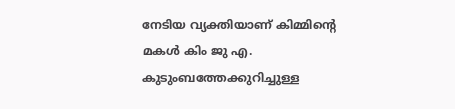നേടിയ വ്യക്തിയാണ് കിമ്മിന്റെ മകൾ കിം ജു എ. കുടുംബത്തേക്കുറിച്ചുള്ള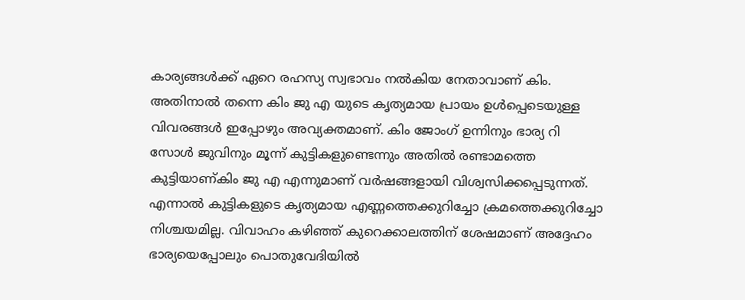കാര്യങ്ങൾക്ക് ഏറെ രഹസ്യ സ്വഭാവം നൽകിയ നേതാവാണ് കിം. അതിനാൽ തന്നെ കിം ജു എ യുടെ കൃത്യമായ പ്രായം ഉൾപ്പെടെയുള്ള വിവരങ്ങൾ ഇപ്പോഴും അവ്യക്തമാണ്. കിം ജോംഗ് ഉന്നിനും ഭാര്യ റി സോൾ ജുവിനും മൂന്ന് കുട്ടികളുണ്ടെന്നും അതിൽ രണ്ടാമത്തെ കുട്ടിയാണ്കിം ജു എ എന്നുമാണ് വർഷങ്ങളായി വിശ്വസിക്കപ്പെടുന്നത്. എന്നാൽ കുട്ടികളുടെ കൃത്യമായ എണ്ണത്തെക്കുറിച്ചോ ക്രമത്തെക്കുറിച്ചോ നിശ്ചയമില്ല. വിവാഹം കഴിഞ്ഞ് കുറെക്കാലത്തിന് ശേഷമാണ് അദ്ദേഹം ഭാര്യയെപ്പോലും പൊതുവേദിയിൽ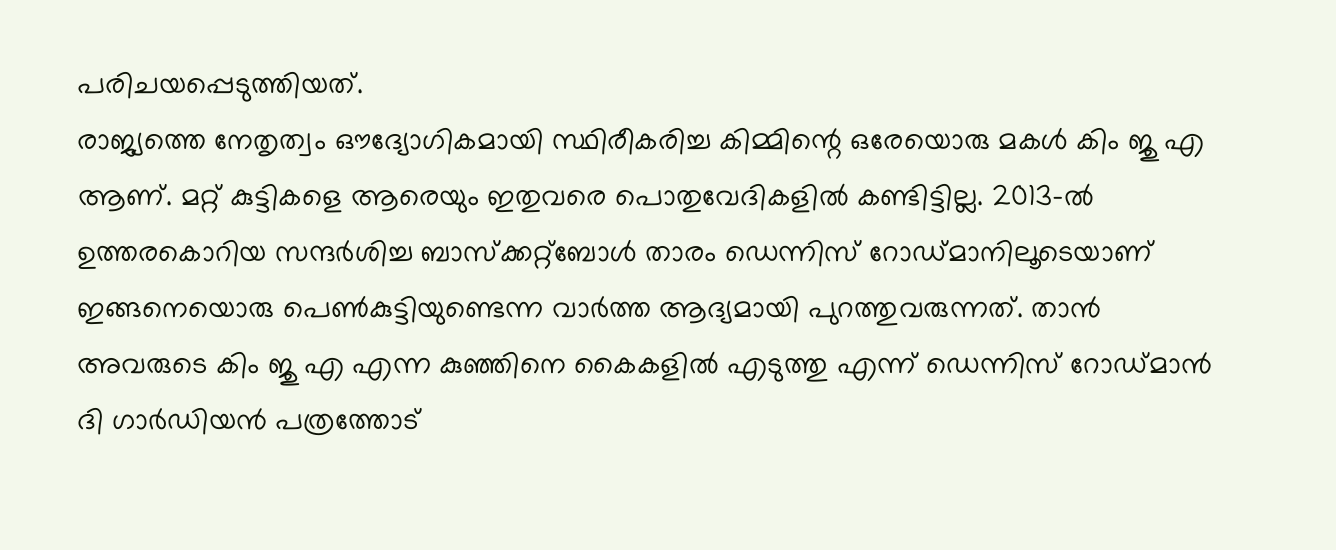പരിചയപ്പെടുത്തിയത്.
രാജ്യത്തെ നേതൃത്വം ഔദ്യോഗികമായി സ്ഥിരീകരിച്ച കിമ്മിന്റെ ഒരേയൊരു മകൾ കിം ജു എ ആണ്. മറ്റ് കുട്ടികളെ ആരെയും ഇതുവരെ പൊതുവേദികളിൽ കണ്ടിട്ടില്ല. 2013-ൽ ഉത്തരകൊറിയ സന്ദർശിച്ച ബാസ്ക്കറ്റ്ബോൾ താരം ഡെന്നിസ് റോഡ്മാനിലൂടെയാണ് ഇങ്ങനെയൊരു പെൺകുട്ടിയുണ്ടെന്ന വാർത്ത ആദ്യമായി പുറത്തുവരുന്നത്. താൻ അവരുടെ കിം ജു എ എന്ന കുഞ്ഞിനെ കൈകളിൽ എടുത്തു എന്ന് ഡെന്നിസ് റോഡ്മാൻ ദി ഗാർഡിയൻ പത്രത്തോട്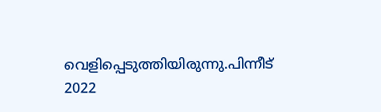വെളിപ്പെടുത്തിയിരുന്നു.പിന്നീട് 2022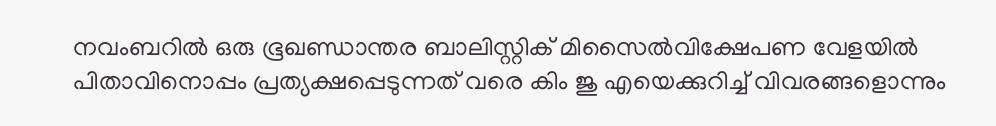നവംബറിൽ ഒരു ഭൂഖണ്ഡാന്തര ബാലിസ്റ്റിക് മിസൈൽവിക്ഷേപണ വേളയിൽ പിതാവിനൊപ്പം പ്രത്യക്ഷപ്പെടുന്നത് വരെ കിം ജു എയെക്കുറിച്ച് വിവരങ്ങളൊന്നും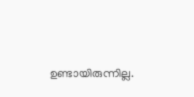ഉണ്ടായിരുന്നില്ല.